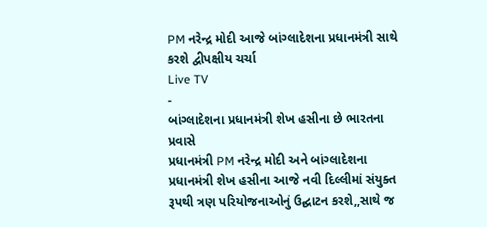PM નરેન્દ્ર મોદી આજે બાંગ્લાદેશના પ્રધાનમંત્રી સાથે કરશે દ્વીપક્ષીય ચર્ચા
Live TV
-
બાંગ્લાદેશના પ્રધાનમંત્રી શેખ હસીના છે ભારતના પ્રવાસે
પ્રધાનમંત્રી PM નરેન્દ્ર મોદી અને બાંગ્લાદેશના પ્રધાનમંત્રી શેખ હસીના આજે નવી દિલ્લીમાં સંયુક્ત રૂપથી ત્રણ પરિયોજનાઓનું ઉદ્ઘાટન કરશે,,સાથે જ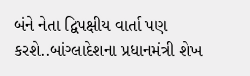બંને નેતા દ્વિપક્ષીય વાર્તા પણ કરશે..બાંગ્લાદેશના પ્રધાનમંત્રી શેખ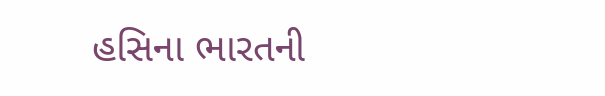હસિના ભારતની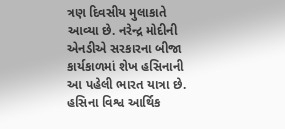ત્રણ દિવસીય મુલાકાતે આવ્યા છે. નરેન્દ્ર મોદીની એનડીએ સરકારના બીજા કાર્યકાળમાં શેખ હસિનાની આ પહેલી ભારત યાત્રા છે. હસિના વિશ્વ આર્થિક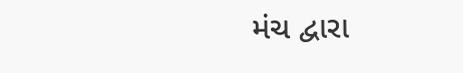મંચ દ્વારા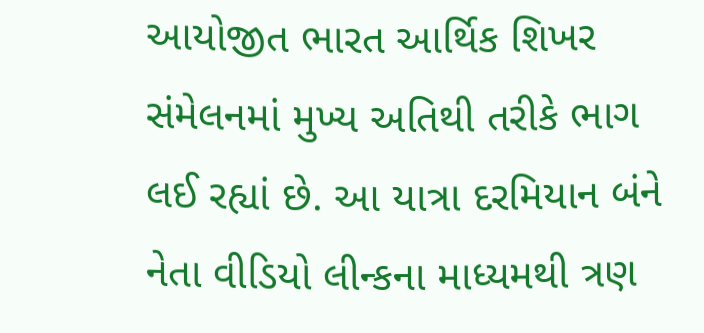આયોજીત ભારત આર્થિક શિખર સંમેલનમાં મુખ્ય અતિથી તરીકે ભાગ લઈ રહ્યાં છે. આ યાત્રા દરમિયાન બંને નેતા વીડિયો લીન્કના માધ્યમથી ત્રણ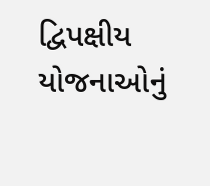દ્વિપક્ષીય યોજનાઓનું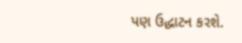પણ ઉદ્ધાટન કરશે.